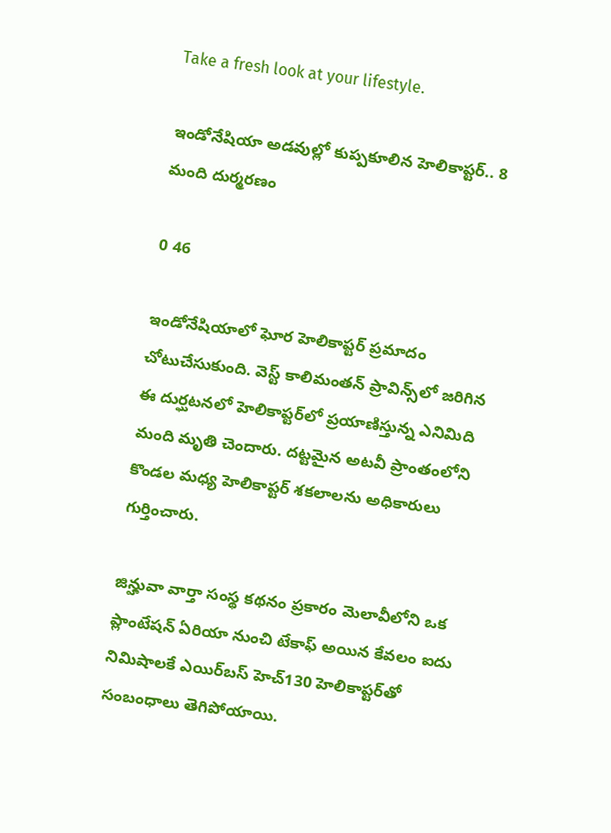Take a fresh look at your lifestyle.

ఇండోనేషియా అడవుల్లో కుప్పకూలిన హెలికాప్టర్.. 8 మంది దుర్మరణం

0 46

ఇండోనేషియాలో ఘోర హెలికాప్టర్ ప్రమాదం చోటుచేసుకుంది. వెస్ట్ కాలిమంతన్ ప్రావిన్స్‌లో జరిగిన ఈ దుర్ఘటనలో హెలికాప్టర్‌లో ప్రయాణిస్తున్న ఎనిమిది మంది మృతి చెందారు. దట్టమైన అటవీ ప్రాంతంలోని కొండల మధ్య హెలికాప్టర్ శకలాలను అధికారులు గుర్తించారు.

జిన్హువా వార్తా సంస్థ కథనం ప్రకారం మెలావీలోని ఒక ప్లాంటేషన్ ఏరియా నుంచి టేకాఫ్ అయిన కేవలం ఐదు నిమిషాలకే ఎయిర్‌బస్ హెచ్130 హెలికాప్టర్‌తో సంబంధాలు తెగిపోయాయి.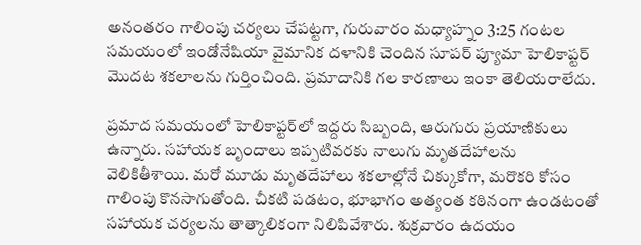అనంతరం గాలింపు చర్యలు చేపట్టగా, గురువారం మధ్యాహ్నం 3:25 గంటల సమయంలో ఇండోనేషియా వైమానిక దళానికి చెందిన సూపర్ ప్యూమా హెలికాప్టర్ మొదట శకలాలను గుర్తించింది. ప్రమాదానికి గల కారణాలు ఇంకా తెలియరాలేదు.

ప్రమాద సమయంలో హెలికాప్టర్‌లో ఇద్దరు సిబ్బంది, ఆరుగురు ప్రయాణికులు ఉన్నారు. సహాయక బృందాలు ఇప్పటివరకు నాలుగు మృతదేహాలను వెలికితీశాయి. మరో మూడు మృతదేహాలు శకలాల్లోనే చిక్కుకోగా, మరొకరి కోసం గాలింపు కొనసాగుతోంది. చీకటి పడటం, భూభాగం అత్యంత కఠినంగా ఉండటంతో సహాయక చర్యలను తాత్కాలికంగా నిలిపివేశారు. శుక్రవారం ఉదయం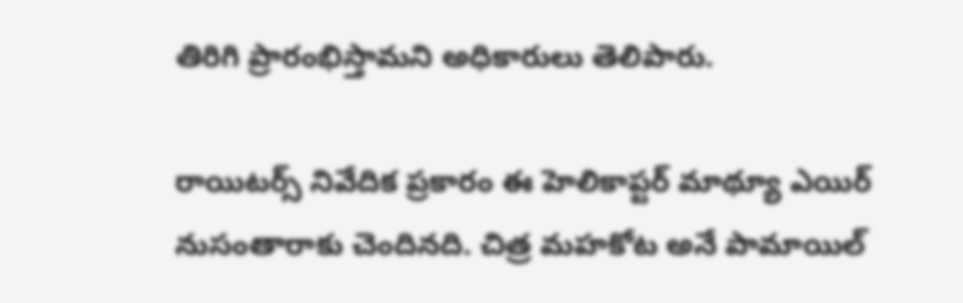తిరిగి ప్రారంభిస్తామని అధికారులు తెలిపారు.

రాయిటర్స్ నివేదిక ప్రకారం ఈ హెలికాప్టర్ మాథ్యూ ఎయిర్ నుసంతారాకు చెందినది. చిత్ర మహకోట అనే పామాయిల్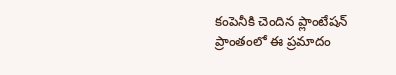కంపెనీకి చెందిన ప్లాంటేషన్ ప్రాంతంలో ఈ ప్రమాదం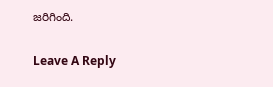జరిగింది.

Leave A Reply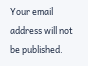Your email address will not be published.